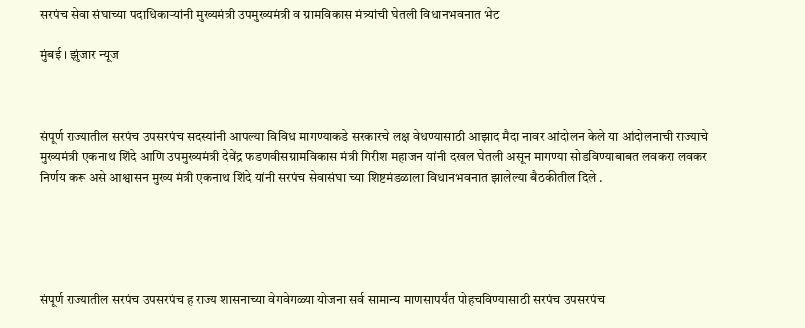सरपंच सेवा संघाच्या पदाधिकाऱ्यांनी मुख्यमंत्री उपमुख्यमंत्री व ग्रामविकास मंत्र्यांची घेतली विधानभवनात भेट

मुंबई । झुंजार न्यूज



संपूर्ण राज्यातील सरपंच उपसरपंच सदस्यांनी आपल्या विविध मागण्याकडे सरकारचे लक्ष वेधण्यासाठी आझाद मैदा नावर आंदोलन केले या आंदोलनाची राज्याचे मुख्यमंत्री एकनाथ शिंदे आणि उपमुख्यमंत्री देवेंद्र फडणवीसग्रामविकास मंत्री गिरीश महाजन यांनी दखल घेतली असून मागण्या सोडविण्याबाबत लवकरा लवकर निर्णय करू असे आश्वासन मुख्य मंत्री एकनाथ शिंदे यांनी सरपंच सेवासंघा च्या शिष्टमंडळाला विधानभवनात झालेल्या बैठकीतील दिले .





संपूर्ण राज्यातील सरपंच उपसरपंच ह राज्य शासनाच्या वेगवेगळ्या योजना सर्व सामान्य माणसापर्यंत पोहचविण्यासाठी सरपंच उपसरपंच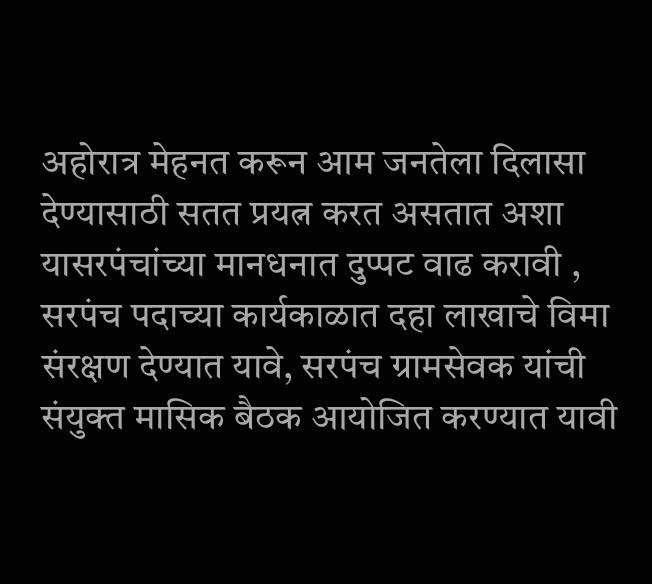अहोरात्र मेहनत करून आम जनतेला दिलासा देण्यासाठी सतत प्रयत्न करत असतात अशा यासरपंचांच्या मानधनात दुप्पट वाढ करावी , सरपंच पदाच्या कार्यकाळात दहा लाखाचे विमा संरक्षण देण्यात यावे, सरपंच ग्रामसेवक यांची संयुक्त मासिक बैठक आयोजित करण्यात यावी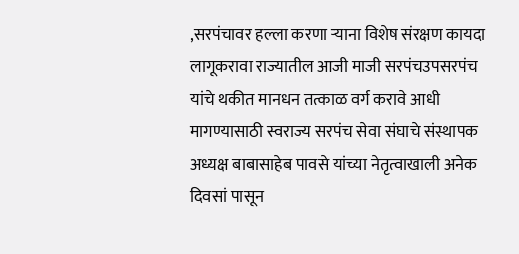,सरपंचावर हल्ला करणा ऱ्याना विशेष संरक्षण कायदा लागूकरावा राज्यातील आजी माजी सरपंचउपसरपंच यांचे थकीत मानधन तत्काळ वर्ग करावे आधी मागण्यासाठी स्वराज्य सरपंच सेवा संघाचे संस्थापक अध्यक्ष बाबासाहेब पावसे यांच्या नेतृत्वाखाली अनेक दिवसां पासून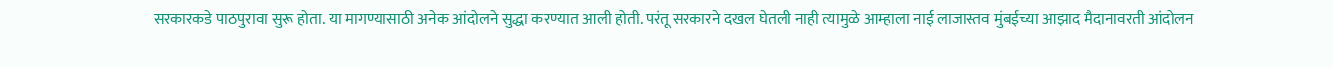सरकारकडे पाठपुरावा सुरू होता. या मागण्यासाठी अनेक आंदोलने सुद्धा करण्यात आली होती. परंतू सरकारने दखल घेतली नाही त्यामुळे आम्हाला नाई लाजास्तव मुंबईच्या आझाद मैदानावरती आंदोलन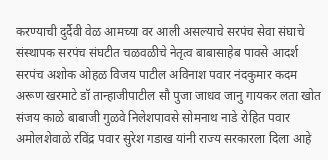करण्याची दुर्दैवी वेळ आमच्या वर आली असल्याचे सरपंच सेवा संघाचे संस्थापक सरपंच संघटीत चळवळीचे नेतृत्व बाबासाहेब पावसे आदर्श सरपंच अशोक ओहळ विजय पाटील अविनाश पवार नंदकुमार कदम अरूण खरमाटे डॉ तान्हाजीपाटील सौ पुजा जाधव जानु गायकर लता खोत संजय काळे बाबाजी गुळवे निलेशपावसे सोमनाथ नाडे रोहित पवार अमोलशेवाळे रविंद्र पवार सुरेश गडाख यांनी राज्य सरकारला दिला आहे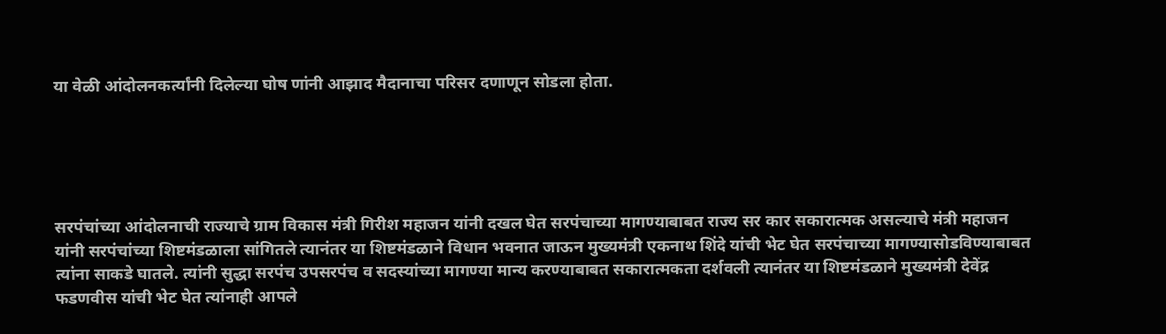या वेळी आंदोलनकर्त्यांनी दिलेल्या घोष णांनी आझाद मैदानाचा परिसर दणाणून सोडला होता.





सरपंचांच्या आंदोलनाची राज्याचे ग्राम विकास मंत्री गिरीश महाजन यांनी दखल घेत सरपंचाच्या मागण्याबाबत राज्य सर कार सकारात्मक असल्याचे मंत्री महाजन यांनी सरपंचांच्या शिष्टमंडळाला सांगितले त्यानंतर या शिष्टमंडळाने विधान भवनात जाऊन मुख्यमंत्री एकनाथ शिंदे यांची भेट घेत सरपंचाच्या मागण्यासोडविण्याबाबत त्यांना साकडे घातले. त्यांनी सुद्धा सरपंच उपसरपंच व सदस्यांच्या मागण्या मान्य करण्याबाबत सकारात्मकता दर्शवली त्यानंतर या शिष्टमंडळाने मुख्यमंत्री देवेंद्र फडणवीस यांची भेट घेत त्यांनाही आपले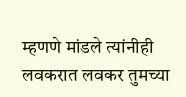म्हणणे मांडले त्यांनीही लवकरात लवकर तुमच्या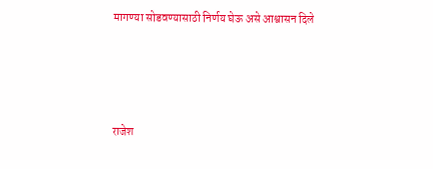मागण्या सोडवण्यासाठी निर्णय घेऊ असे आश्वासन दिले





राजेश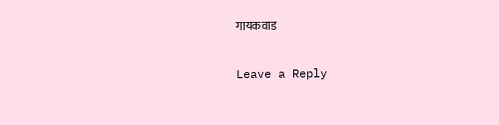गायकवाड

Leave a Reply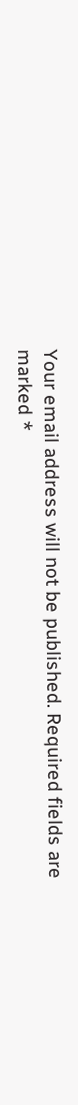Your email address will not be published. Required fields are marked *